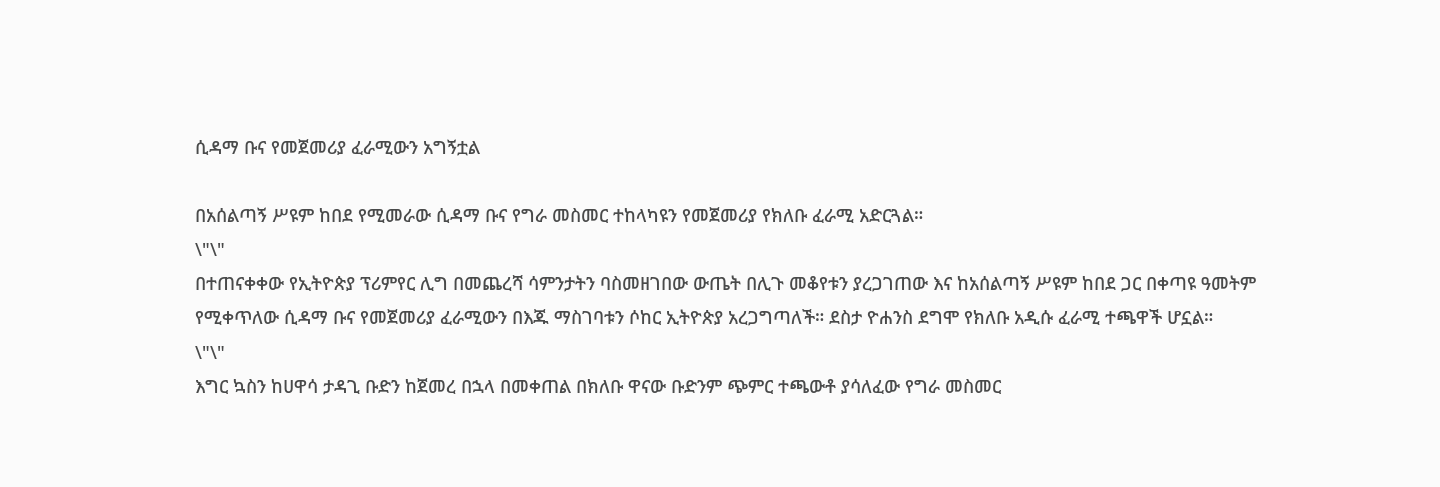ሲዳማ ቡና የመጀመሪያ ፈራሚውን አግኝቷል

በአሰልጣኝ ሥዩም ከበደ የሚመራው ሲዳማ ቡና የግራ መስመር ተከላካዩን የመጀመሪያ የክለቡ ፈራሚ አድርጓል።
\"\"
በተጠናቀቀው የኢትዮጵያ ፕሪምየር ሊግ በመጨረሻ ሳምንታትን ባስመዘገበው ውጤት በሊጉ መቆየቱን ያረጋገጠው እና ከአሰልጣኝ ሥዩም ከበደ ጋር በቀጣዩ ዓመትም የሚቀጥለው ሲዳማ ቡና የመጀመሪያ ፈራሚውን በእጁ ማስገባቱን ሶከር ኢትዮጵያ አረጋግጣለች። ደስታ ዮሐንስ ደግሞ የክለቡ አዲሱ ፈራሚ ተጫዋች ሆኗል።
\"\"
እግር ኳስን ከሀዋሳ ታዳጊ ቡድን ከጀመረ በኋላ በመቀጠል በክለቡ ዋናው ቡድንም ጭምር ተጫውቶ ያሳለፈው የግራ መስመር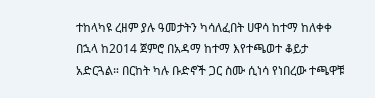ተከላካዩ ረዘም ያሉ ዓመታትን ካሳለፈበት ሀዋሳ ከተማ ከለቀቀ በኋላ ከ2014 ጀምሮ በአዳማ ከተማ እየተጫወተ ቆይታ አድርጓል። በርከት ካሉ ቡድኖች ጋር ስሙ ሲነሳ የነበረው ተጫዋቹ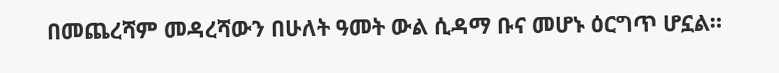በመጨረሻም መዳረሻውን በሁለት ዓመት ውል ሲዳማ ቡና መሆኑ ዕርግጥ ሆኗል።